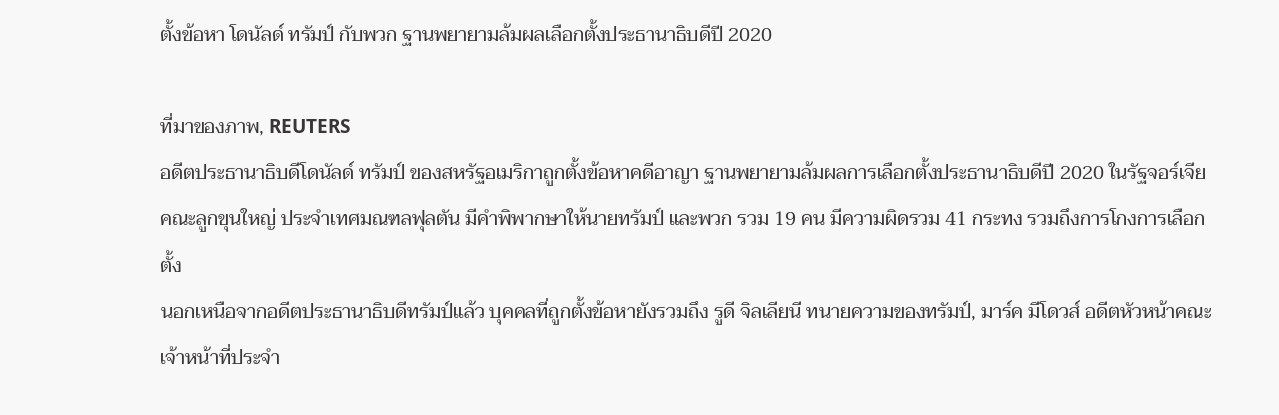ตั้งข้อหา โดนัลด์ ทรัมป์ กับพวก ฐานพยายามล้มผลเลือกตั้งประธานาธิบดีปี 2020

ที่มาของภาพ, REUTERS
อดีตประธานาธิบดีโดนัลด์ ทรัมป์ ของสหรัฐอเมริกาถูกตั้งข้อหาคดีอาญา ฐานพยายามล้มผลการเลือกตั้งประธานาธิบดีปี 2020 ในรัฐจอร์เจีย
คณะลูกขุนใหญ่ ประจำเทศมณฑลฟุลตัน มีคำพิพากษาให้นายทรัมป์ และพวก รวม 19 คน มีความผิดรวม 41 กระทง รวมถึงการโกงการเลือกตั้ง
นอกเหนือจากอดีตประธานาธิบดีทรัมป์แล้ว บุคคลที่ถูกตั้งข้อหายังรวมถึง รูดี จิลเลียนี ทนายความของทรัมป์, มาร์ค มีโดวส์ อดีตหัวหน้าคณะเจ้าหน้าที่ประจำ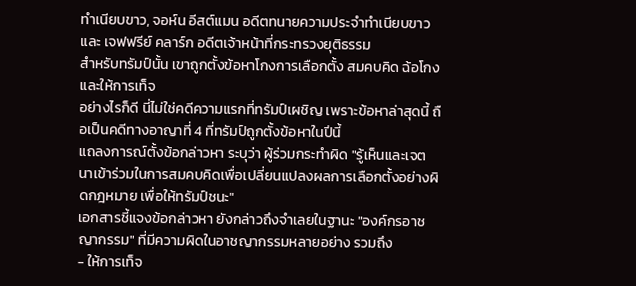ทำเนียบขาว, จอห์น อีสต์แมน อดีตทนายความประจำทำเนียบขาว และ เจฟฟรีย์ คลาร์ก อดีตเจ้าหน้าที่กระทรวงยุติธรรม
สำหรับทรัมป์นั้น เขาถูกตั้งข้อหาโกงการเลือกตั้ง สมคบคิด ฉ้อโกง และให้การเท็จ
อย่างไรก็ดี นี่ไม่ใช่คดีความแรกที่ทรัมป์เผชิญ เพราะข้อหาล่าสุดนี้ ถือเป็นคดีทางอาญาที่ 4 ที่ทรัมป์ถูกตั้งข้อหาในปีนี้
แถลงการณ์ตั้งข้อกล่าวหา ระบุว่า ผู้ร่วมกระทำผิด "รู้เห็นและเจตนาเข้าร่วมในการสมคบคิดเพื่อเปลี่ยนแปลงผลการเลือกตั้งอย่างผิดกฎหมาย เพื่อให้ทรัมป์ชนะ"
เอกสารชี้แจงข้อกล่าวหา ยังกล่าวถึงจำเลยในฐานะ "องค์กรอาชญากรรม" ที่มีความผิดในอาชญากรรมหลายอย่าง รวมถึง
- ให้การเท็จ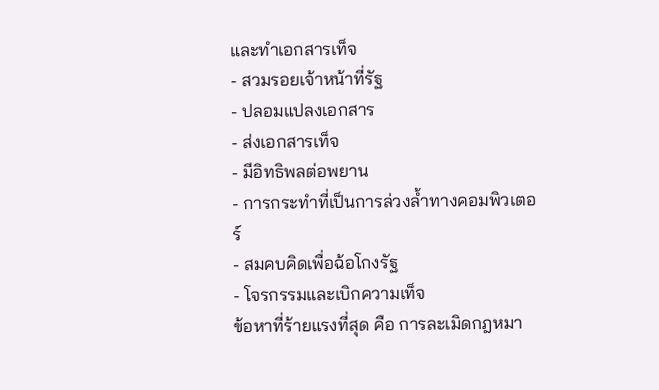และทำเอกสารเท็จ
- สวมรอยเจ้าหน้าที่รัฐ
- ปลอมแปลงเอกสาร
- ส่งเอกสารเท็จ
- มีอิทธิพลต่อพยาน
- การกระทำที่เป็นการล่วงล้ำทางคอมพิวเตอร์
- สมคบคิดเพื่อฉ้อโกงรัฐ
- โจรกรรมและเบิกความเท็จ
ข้อหาที่ร้ายแรงที่สุด คือ การละเมิดกฎหมา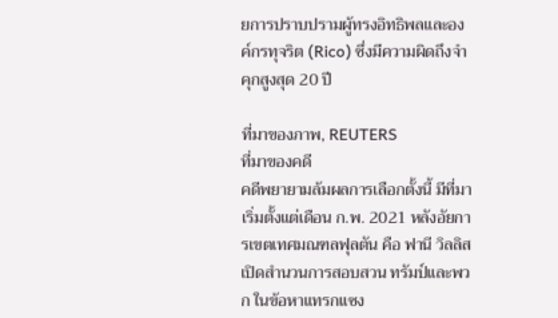ยการปราบปรามผู้ทรงอิทธิพลและองค์กรทุจริต (Rico) ซึ่งมีความผิดถึงจำคุกสูงสุด 20 ปี

ที่มาของภาพ, REUTERS
ที่มาของคดี
คดีพยายามล้มผลการเลือกตั้งนี้ มีที่มาเริ่มตั้งแต่เดือน ก.พ. 2021 หลังอัยการเขตเทศมณฑลฟุลตัน คือ ฟานี วิลลิส เปิดสำนวนการสอบสวน ทรัมป์และพวก ในข้อหาแทรกแซง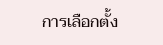การเลือกตั้ง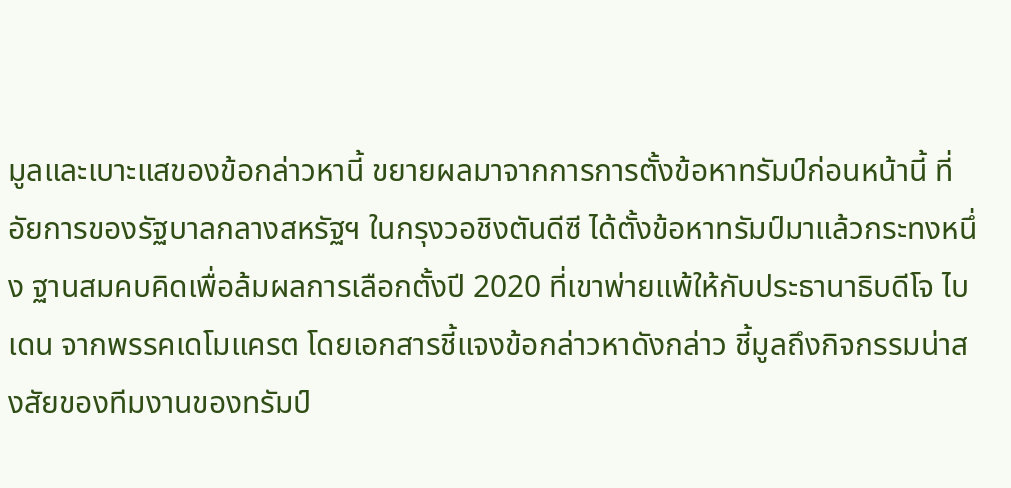มูลและเบาะแสของข้อกล่าวหานี้ ขยายผลมาจากการการตั้งข้อหาทรัมป์ก่อนหน้านี้ ที่อัยการของรัฐบาลกลางสหรัฐฯ ในกรุงวอชิงตันดีซี ได้ตั้งข้อหาทรัมป์มาแล้วกระทงหนึ่ง ฐานสมคบคิดเพื่อล้มผลการเลือกตั้งปี 2020 ที่เขาพ่ายแพ้ให้กับประธานาธิบดีโจ ไบเดน จากพรรคเดโมแครต โดยเอกสารชี้แจงข้อกล่าวหาดังกล่าว ชี้มูลถึงกิจกรรมน่าสงสัยของทีมงานของทรัมป์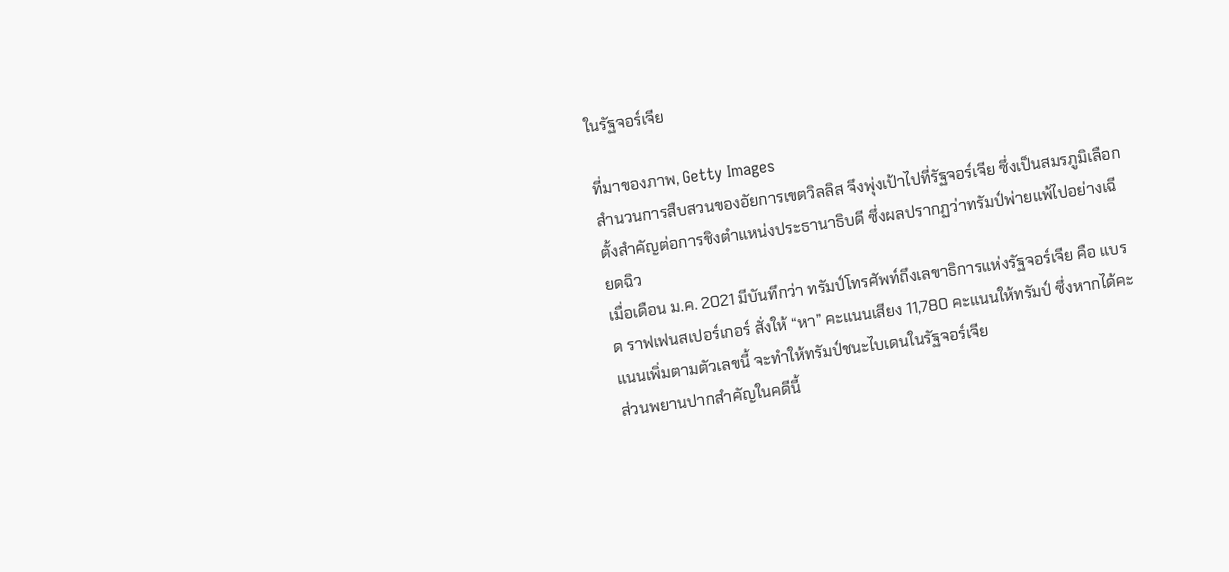ในรัฐจอร์เจีย

ที่มาของภาพ, Getty Images
สำนวนการสืบสวนของอัยการเขตวิลลิส จึงพุ่งเป้าไปที่รัฐจอร์เจีย ซึ่งเป็นสมรภูมิเลือกตั้งสำคัญต่อการชิงตำแหน่งประธานาธิบดี ซึ่งผลปรากฏว่าทรัมป์พ่ายแพ้ไปอย่างเฉียดฉิว
เมื่อเดือน ม.ค. 2021 มีบันทึกว่า ทรัมป์โทรศัพท์ถึงเลขาธิการแห่งรัฐจอร์เจีย คือ แบรด ราฟเฟนสเปอร์เกอร์ สั่งให้ “หา” คะแนนเสียง 11,780 คะแนนให้ทรัมป์ ซึ่งหากได้คะแนนเพิ่มตามตัวเลขนี้ จะทำให้ทรัมป์ชนะไบเดนในรัฐจอร์เจีย
ส่วนพยานปากสำคัญในคดีนี้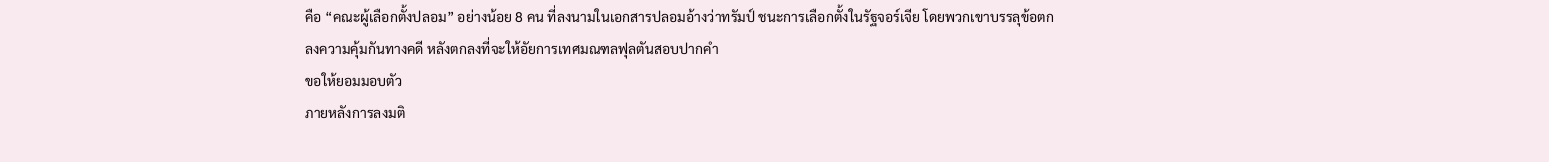คือ “คณะผู้เลือกตั้งปลอม” อย่างน้อย 8 คน ที่ลงนามในเอกสารปลอมอ้างว่าทรัมป์ ชนะการเลือกตั้งในรัฐจอร์เจีย โดยพวกเขาบรรลุข้อตกลงความคุ้มกันทางคดี หลังตกลงที่จะให้อัยการเทศมณฑลฟุลตันสอบปากคำ
ขอให้ยอมมอบตัว
ภายหลังการลงมติ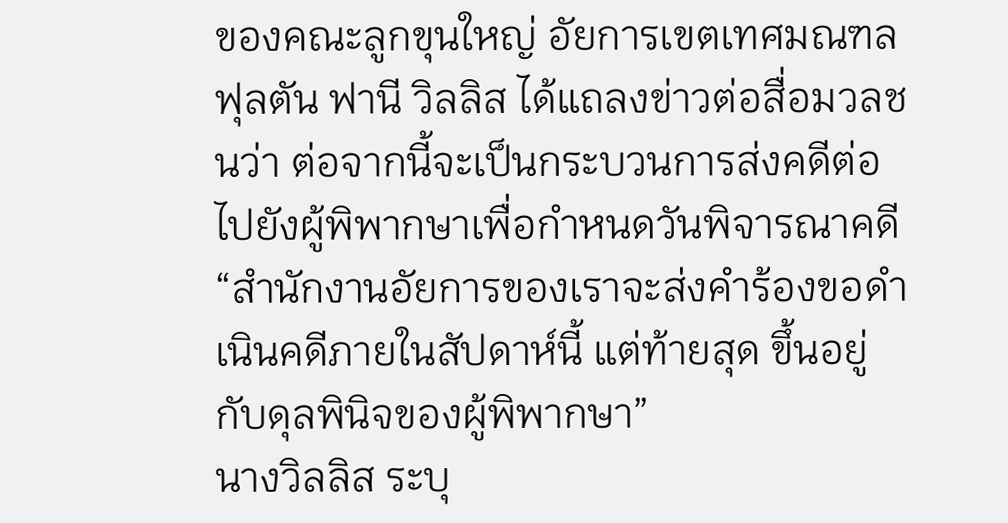ของคณะลูกขุนใหญ่ อัยการเขตเทศมณฑลฟุลตัน ฟานี วิลลิส ได้แถลงข่าวต่อสื่อมวลชนว่า ต่อจากนี้จะเป็นกระบวนการส่งคดีต่อไปยังผู้พิพากษาเพื่อกำหนดวันพิจารณาคดี
“สำนักงานอัยการของเราจะส่งคำร้องขอดำเนินคดีภายในสัปดาห์นี้ แต่ท้ายสุด ขึ้นอยู่กับดุลพินิจของผู้พิพากษา”
นางวิลลิส ระบุ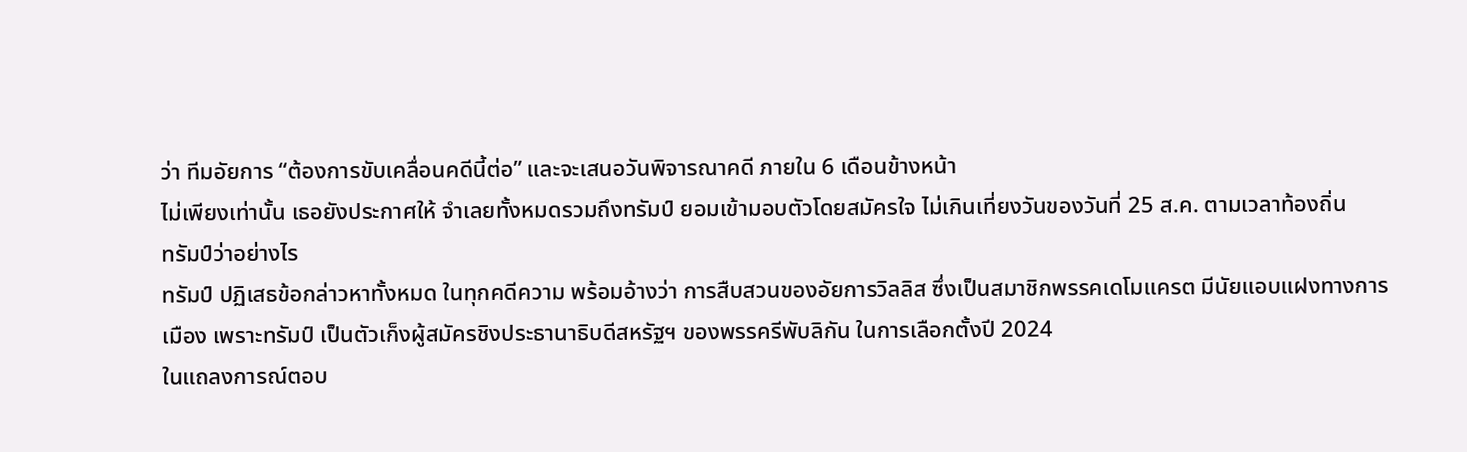ว่า ทีมอัยการ “ต้องการขับเคลื่อนคดีนี้ต่อ” และจะเสนอวันพิจารณาคดี ภายใน 6 เดือนข้างหน้า
ไม่เพียงเท่านั้น เธอยังประกาศให้ จำเลยทั้งหมดรวมถึงทรัมป์ ยอมเข้ามอบตัวโดยสมัครใจ ไม่เกินเที่ยงวันของวันที่ 25 ส.ค. ตามเวลาท้องถิ่น
ทรัมป์ว่าอย่างไร
ทรัมป์ ปฏิเสธข้อกล่าวหาทั้งหมด ในทุกคดีความ พร้อมอ้างว่า การสืบสวนของอัยการวิลลิส ซึ่งเป็นสมาชิกพรรคเดโมแครต มีนัยแอบแฝงทางการเมือง เพราะทรัมป์ เป็นตัวเก็งผู้สมัครชิงประธานาธิบดีสหรัฐฯ ของพรรครีพับลิกัน ในการเลือกตั้งปี 2024
ในแถลงการณ์ตอบ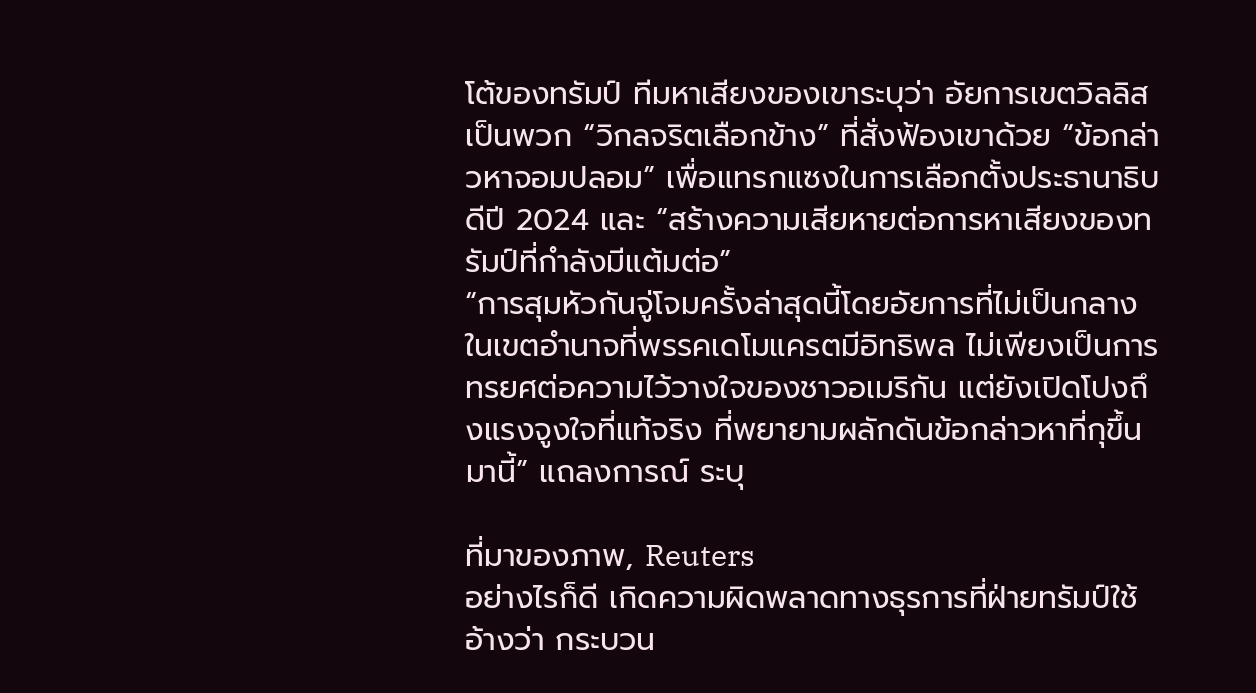โต้ของทรัมป์ ทีมหาเสียงของเขาระบุว่า อัยการเขตวิลลิสเป็นพวก “วิกลจริตเลือกข้าง” ที่สั่งฟ้องเขาด้วย “ข้อกล่าวหาจอมปลอม” เพื่อแทรกแซงในการเลือกตั้งประธานาธิบดีปี 2024 และ “สร้างความเสียหายต่อการหาเสียงของทรัมป์ที่กำลังมีแต้มต่อ”
“การสุมหัวกันจู่โจมครั้งล่าสุดนี้โดยอัยการที่ไม่เป็นกลาง ในเขตอำนาจที่พรรคเดโมแครตมีอิทธิพล ไม่เพียงเป็นการทรยศต่อความไว้วางใจของชาวอเมริกัน แต่ยังเปิดโปงถึงแรงจูงใจที่แท้จริง ที่พยายามผลักดันข้อกล่าวหาที่กุขึ้นมานี้” แถลงการณ์ ระบุ

ที่มาของภาพ, Reuters
อย่างไรก็ดี เกิดความผิดพลาดทางธุรการที่ฝ่ายทรัมป์ใช้อ้างว่า กระบวน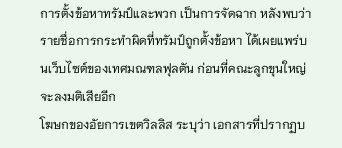การตั้งข้อหาทรัมป์และพวก เป็นการจัดฉาก หลังพบว่า รายชื่อการกระทำผิดที่ทรัมป์ถูกตั้งข้อหา ได้เผยแพร่บนเว็บไซต์ของเทศมณฑลฟุลตัน ก่อนที่คณะลูกขุนใหญ่จะลงมติเสียอีก
โฆษกของอัยการเขตวิลลิส ระบุว่า เอกสารที่ปรากฏบ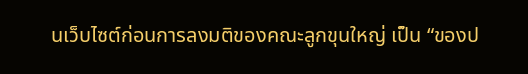นเว็บไซต์ก่อนการลงมติของคณะลูกขุนใหญ่ เป็น “ของป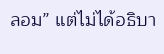ลอม” แต่ไม่ได้อธิบา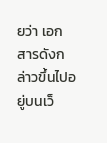ยว่า เอกสารดังกล่าวขึ้นไปอยู่บนเว็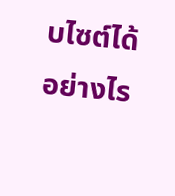บไซต์ได้อย่างไร